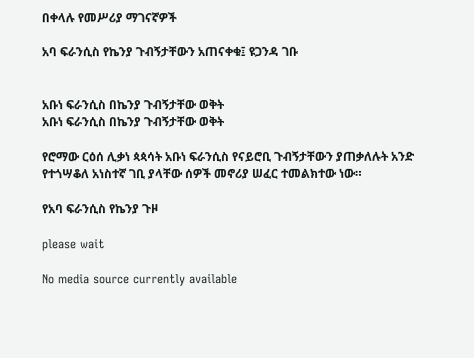በቀላሉ የመሥሪያ ማገናኛዎች

አባ ፍራንሲስ የኬንያ ጉብኝታቸውን አጠናቀቁ፤ ዩጋንዳ ገቡ


አቡነ ፍራንሲስ በኬንያ ጉብኝታቸው ወቅት
አቡነ ፍራንሲስ በኬንያ ጉብኝታቸው ወቅት

የሮማው ርዕሰ ሊቃነ ጳጳሳት አቡነ ፍራንሲስ የናይሮቢ ጉብኝታቸውን ያጠቃለሉት አንድ የተጎሣቆለ አነስተኛ ገቢ ያላቸው ሰዎች መኖሪያ ሠፈር ተመልክተው ነው።

የአባ ፍራንሲስ የኬንያ ጉዞ

please wait

No media source currently available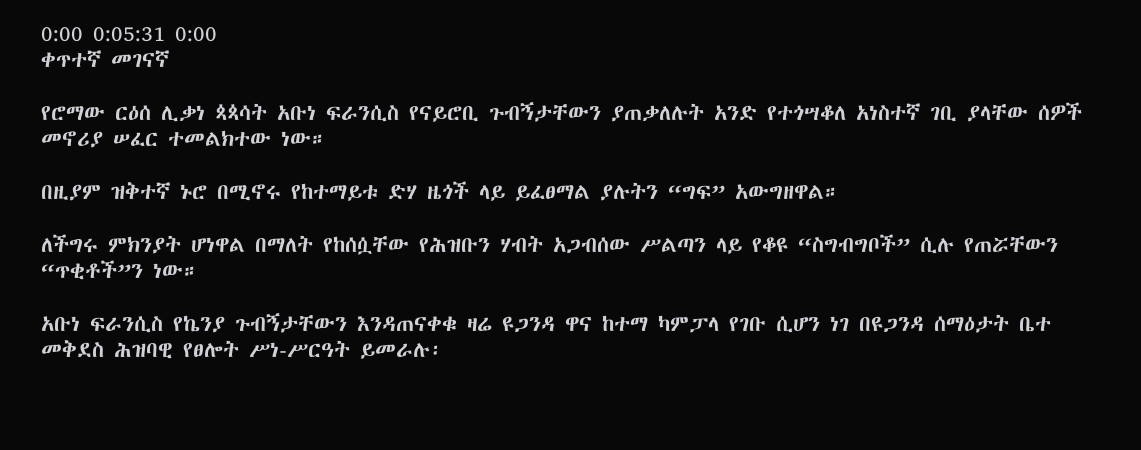0:00 0:05:31 0:00
ቀጥተኛ መገናኛ

የሮማው ርዕሰ ሊቃነ ጳጳሳት አቡነ ፍራንሲስ የናይሮቢ ጉብኝታቸውን ያጠቃለሉት አንድ የተጎሣቆለ አነስተኛ ገቢ ያላቸው ሰዎች መኖሪያ ሠፈር ተመልክተው ነው።

በዚያም ዝቅተኛ ኑሮ በሚኖሩ የከተማይቱ ድሃ ዜጎች ላይ ይፈፀማል ያሉትን “ግፍ” አውግዘዋል።

ለችግሩ ምክንያት ሆነዋል በማለት የከሰሷቸው የሕዝቡን ሃብት አጋብሰው ሥልጣን ላይ የቆዩ “ስግብግቦች” ሲሉ የጠሯቸውን “ጥቂቶች”ን ነው።

አቡነ ፍራንሲስ የኬንያ ጉብኝታቸውን እንዳጠናቀቁ ዛሬ ዩጋንዳ ዋና ከተማ ካምፓላ የገቡ ሲሆን ነገ በዩጋንዳ ሰማዕታት ቤተ መቅደስ ሕዝባዊ የፀሎት ሥነ-ሥርዓት ይመራሉ፡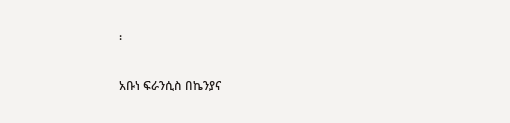፡

አቡነ ፍራንሲስ በኬንያና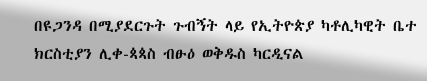በዩጋንዳ በሚያደርጉት ጉብኝት ላይ የኢትዮጵያ ካቶሊካዊት ቤተ ክርስቲያን ሊቀ-ጳጳስ ብፁዕ ወቅዱስ ካርዲናል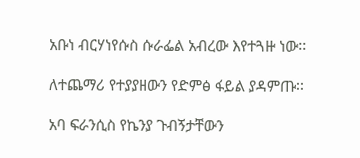አቡነ ብርሃነየሱስ ሱራፌል አብረው እየተጓዙ ነው፡፡

ለተጨማሪ የተያያዘውን የድምፅ ፋይል ያዳምጡ፡፡

አባ ፍራንሲስ የኬንያ ጉብኝታቸውን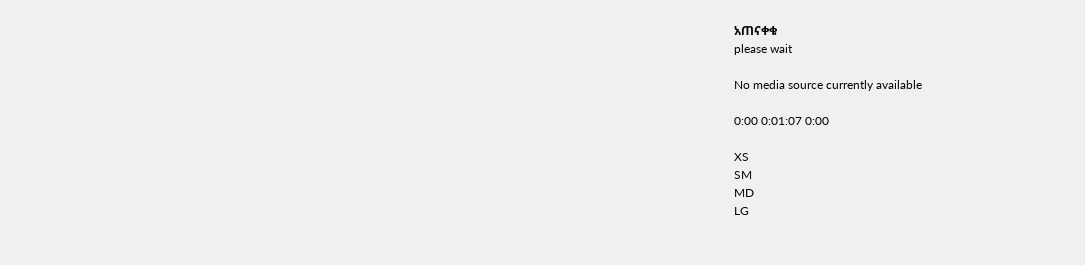አጠናቀቁ
please wait

No media source currently available

0:00 0:01:07 0:00

XS
SM
MD
LG